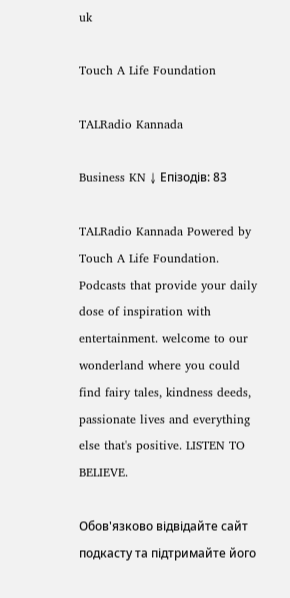uk

Touch A Life Foundation

TALRadio Kannada

Business KN ↓ Епізодів: 83

TALRadio Kannada Powered by Touch A Life Foundation. Podcasts that provide your daily dose of inspiration with entertainment. welcome to our wonderland where you could find fairy tales, kindness deeds, passionate lives and everything else that's positive. LISTEN TO BELIEVE.

Обов'язково відвідайте сайт подкасту та підтримайте його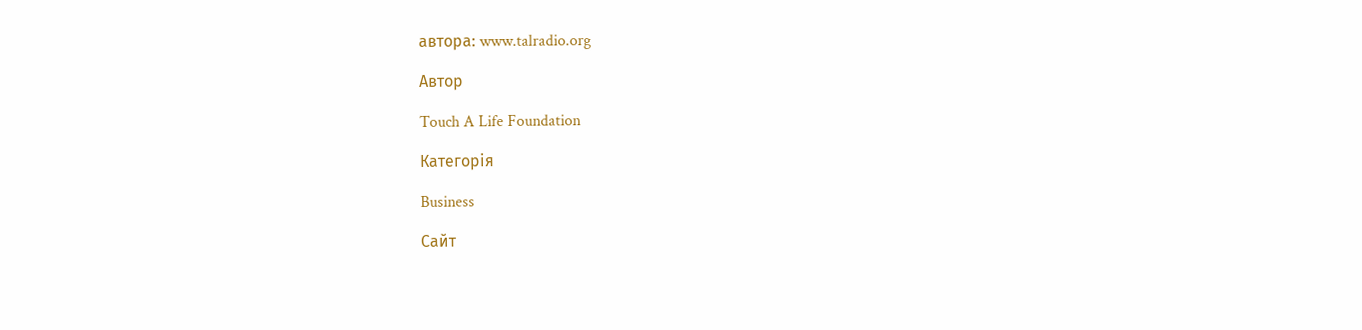автора: www.talradio.org

Автор

Touch A Life Foundation

Категорія

Business

Сайт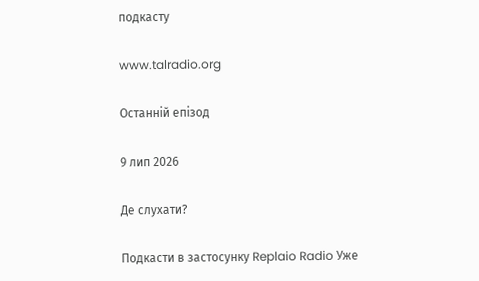подкасту

www.talradio.org

Останній епізод

9 лип 2026

Де слухати?

Подкасти в застосунку Replaio Radio Уже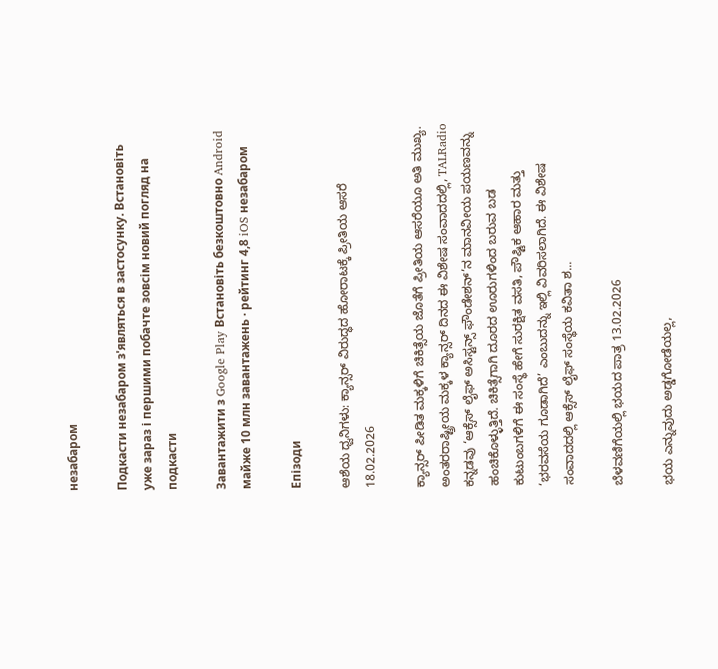незабаром

Подкасти незабаром з'являться в застосунку. Встановіть уже зараз і першими побачте зовсім новий погляд на подкасти

Завантажити з Google Play Встановіть безкоштовно Android майже 10 млн завантажень · рейтинг 4,8 iOS незабаром

Епізоди

ಆಶೆಯ ಧ್ವನಿಗಳು: ಕ್ಯಾನ್ಸರ್ ವಿರುದ್ಧದ ಹೋರಾಟಕ್ಕೆ ಪ್ರೀತಿಯ ಆಸರೆ 18.02.2026

ಕ್ಯಾನ್ಸರ್ ಪೀಡಿತ ಮಕ್ಕಳಿಗೆ ಚಿಕಿತ್ಸೆಯ ಜೊತೆಗೆ ಪ್ರೀತಿಯ ಆಸರೆಯೂ ಅತಿ ಮುಖ್ಯ. ಅಂತರರಾಷ್ಟ್ರೀಯ ಮಕ್ಕಳ ಕ್ಯಾನ್ಸರ್ ದಿನದ ಈ ವಿಶೇಷ ಸಂವಾದದಲ್ಲಿ, TALRadio ಕನ್ನಡವು ‘ಆಕ್ಸೆಸ್ ಲೈಫ್ ಅಸಿಸ್ಟನ್ಸ್ ಫೌಂಡೇಶನ್’ನ ಮಾನವೀಯ ಪಯಣವನ್ನು ಹಂಚಿಕೊಳ್ಳುತ್ತಿದೆ. ಚಿಕಿತ್ಸೆಗಾಗಿ ದೂರದ ಊರುಗಳಿಂದ ಬರುವ ಬಡ ಕುಟುಂಬಗಳಿಗೆ ಈ ಸಂಸ್ಥೆ ಹೇಗೆ ಸುರಕ್ಷಿತ ವಸತಿ, ಪೌಷ್ಟಿಕ ಆಹಾರ ಮತ್ತು ‘ಭರವಸೆಯ ಗೂಡಾಗಿದೆ’ ಎಂಬುದನ್ನು ಇಲ್ಲಿ ವಿವರಿಸಲಾಗಿದೆ. ಈ ವಿಶೇಷ ಸಂವಾದದಲ್ಲಿ ಆಕ್ಸೆಸ್ ಲೈಫ್ ಸಂಸ್ಥೆಯ ಕವಿತಾ ಶ...

ಬೆಳವಣಿಗೆಯಲ್ಲಿ ಭಯದ ಪಾತ್ರ 13.02.2026

ಭಯ ಎನ್ನುವುದು ಅಡ್ಡಗೋಡೆಯಲ್ಲ,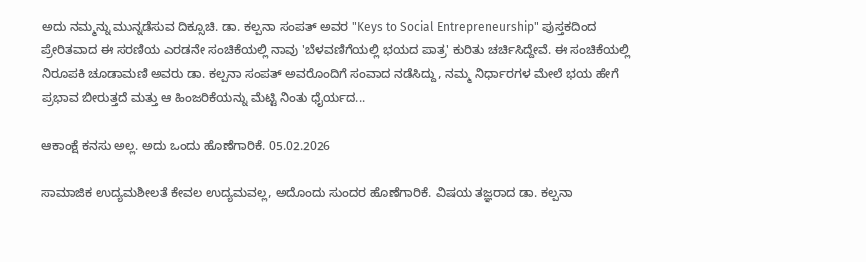ಅದು ನಮ್ಮನ್ನು ಮುನ್ನಡೆಸುವ ದಿಕ್ಸೂಚಿ. ಡಾ. ಕಲ್ಪನಾ ಸಂಪತ್ ಅವರ "Keys to Social Entrepreneurship" ಪುಸ್ತಕದಿಂದ ಪ್ರೇರಿತವಾದ ಈ ಸರಣಿಯ ಎರಡನೇ ಸಂಚಿಕೆಯಲ್ಲಿ ನಾವು 'ಬೆಳವಣಿಗೆಯಲ್ಲಿ ಭಯದ ಪಾತ್ರ' ಕುರಿತು ಚರ್ಚಿಸಿದ್ದೇವೆ. ಈ ಸಂಚಿಕೆಯಲ್ಲಿ ನಿರೂಪಕಿ ಚೂಡಾಮಣಿ ಅವರು ಡಾ. ಕಲ್ಪನಾ ಸಂಪತ್ ಅವರೊಂದಿಗೆ ಸಂವಾದ ನಡೆಸಿದ್ದು, ನಮ್ಮ ನಿರ್ಧಾರಗಳ ಮೇಲೆ ಭಯ ಹೇಗೆ ಪ್ರಭಾವ ಬೀರುತ್ತದೆ ಮತ್ತು ಆ ಹಿಂಜರಿಕೆಯನ್ನು ಮೆಟ್ಟಿ ನಿಂತು ಧೈರ್ಯದ...

ಆಕಾಂಕ್ಷೆ ಕನಸು ಅಲ್ಲ. ಅದು ಒಂದು ಹೊಣೆಗಾರಿಕೆ. 05.02.2026

ಸಾಮಾಜಿಕ ಉದ್ಯಮಶೀಲತೆ ಕೇವಲ ಉದ್ಯಮವಲ್ಲ, ಅದೊಂದು ಸುಂದರ ಹೊಣೆಗಾರಿಕೆ. ವಿಷಯ ತಜ್ಞರಾದ ಡಾ. ಕಲ್ಪನಾ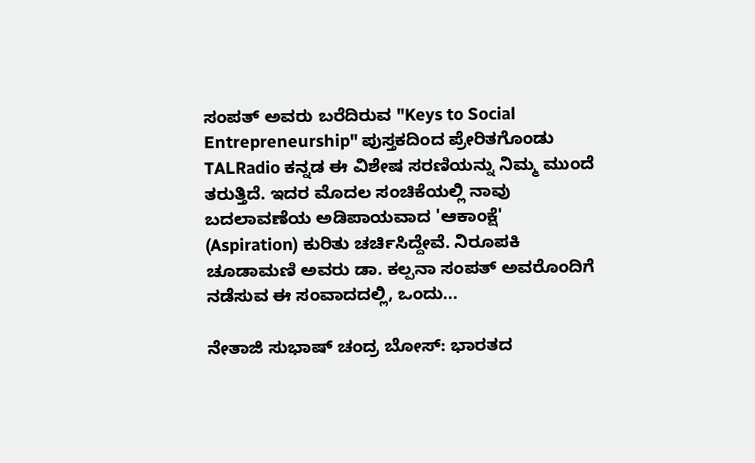ಸಂಪತ್ ಅವರು ಬರೆದಿರುವ "Keys to Social Entrepreneurship" ಪುಸ್ತಕದಿಂದ ಪ್ರೇರಿತಗೊಂಡು TALRadio ಕನ್ನಡ ಈ ವಿಶೇಷ ಸರಣಿಯನ್ನು ನಿಮ್ಮ ಮುಂದೆ ತರುತ್ತಿದೆ. ಇದರ ಮೊದಲ ಸಂಚಿಕೆಯಲ್ಲಿ ನಾವು ಬದಲಾವಣೆಯ ಅಡಿಪಾಯವಾದ 'ಆಕಾಂಕ್ಷೆ' (Aspiration) ಕುರಿತು ಚರ್ಚಿಸಿದ್ದೇವೆ. ನಿರೂಪಕಿ ಚೂಡಾಮಣಿ ಅವರು ಡಾ. ಕಲ್ಪನಾ ಸಂಪತ್ ಅವರೊಂದಿಗೆ ನಡೆಸುವ ಈ ಸಂವಾದದಲ್ಲಿ, ಒಂದು...

ನೇತಾಜಿ ಸುಭಾಷ್ ಚಂದ್ರ ಬೋಸ್: ಭಾರತದ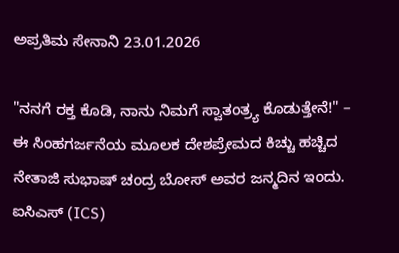ಅಪ್ರತಿಮ ಸೇನಾನಿ 23.01.2026

"ನನಗೆ ರಕ್ತ ಕೊಡಿ, ನಾನು ನಿಮಗೆ ಸ್ವಾತಂತ್ರ್ಯ ಕೊಡುತ್ತೇನೆ!" – ಈ ಸಿಂಹಗರ್ಜನೆಯ ಮೂಲಕ ದೇಶಪ್ರೇಮದ ಕಿಚ್ಚು ಹಚ್ಚಿದ ನೇತಾಜಿ ಸುಭಾಷ್ ಚಂದ್ರ ಬೋಸ್ ಅವರ ಜನ್ಮದಿನ ಇಂದು. ಐಸಿಎಸ್ (ICS)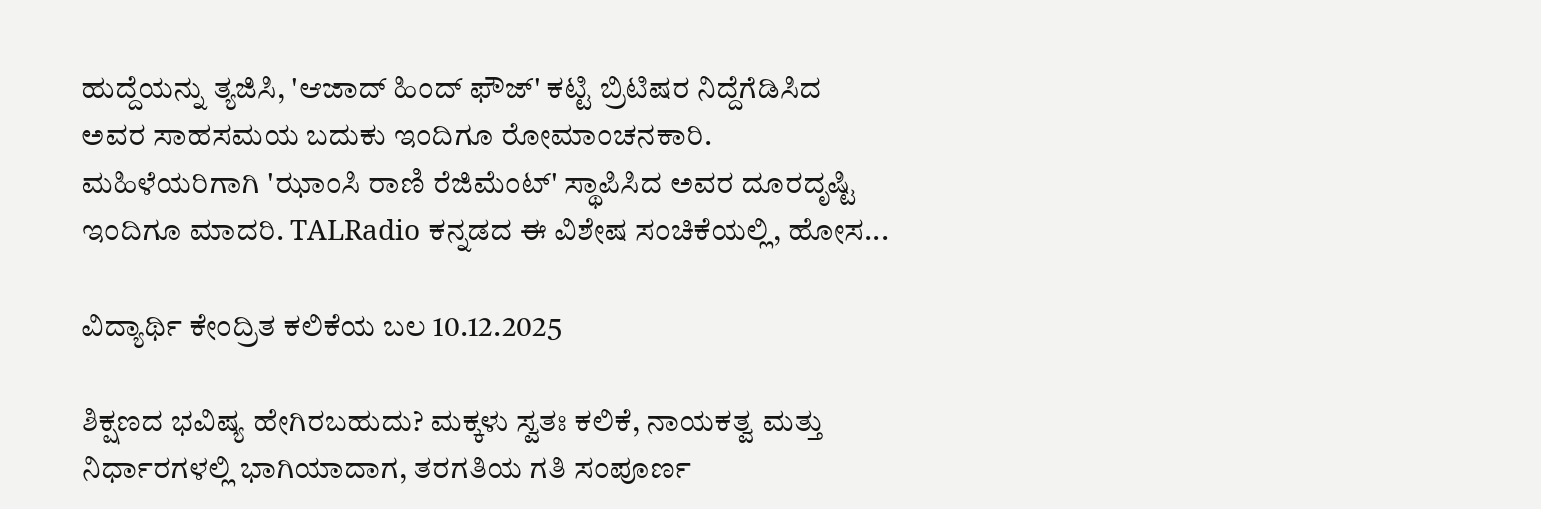ಹುದ್ದೆಯನ್ನು ತ್ಯಜಿಸಿ, 'ಆಜಾದ್ ಹಿಂದ್ ಫೌಜ್' ಕಟ್ಟಿ ಬ್ರಿಟಿಷರ ನಿದ್ದೆಗೆಡಿಸಿದ ಅವರ ಸಾಹಸಮಯ ಬದುಕು ಇಂದಿಗೂ ರೋಮಾಂಚನಕಾರಿ. ಮಹಿಳೆಯರಿಗಾಗಿ 'ಝಾಂಸಿ ರಾಣಿ ರೆಜಿಮೆಂಟ್' ಸ್ಥಾಪಿಸಿದ ಅವರ ದೂರದೃಷ್ಟಿ ಇಂದಿಗೂ ಮಾದರಿ. TALRadio ಕನ್ನಡದ ಈ ವಿಶೇಷ ಸಂಚಿಕೆಯಲ್ಲಿ, ಹೋಸ...

ವಿದ್ಯಾರ್ಥಿ ಕೇಂದ್ರಿತ ಕಲಿಕೆಯ ಬಲ 10.12.2025

ಶಿಕ್ಷಣದ ಭವಿಷ್ಯ ಹೇಗಿರಬಹುದು? ಮಕ್ಕಳು ಸ್ವತಃ ಕಲಿಕೆ, ನಾಯಕತ್ವ ಮತ್ತು ನಿರ್ಧಾರಗಳಲ್ಲಿ ಭಾಗಿಯಾದಾಗ, ತರಗತಿಯ ಗತಿ ಸಂಪೂರ್ಣ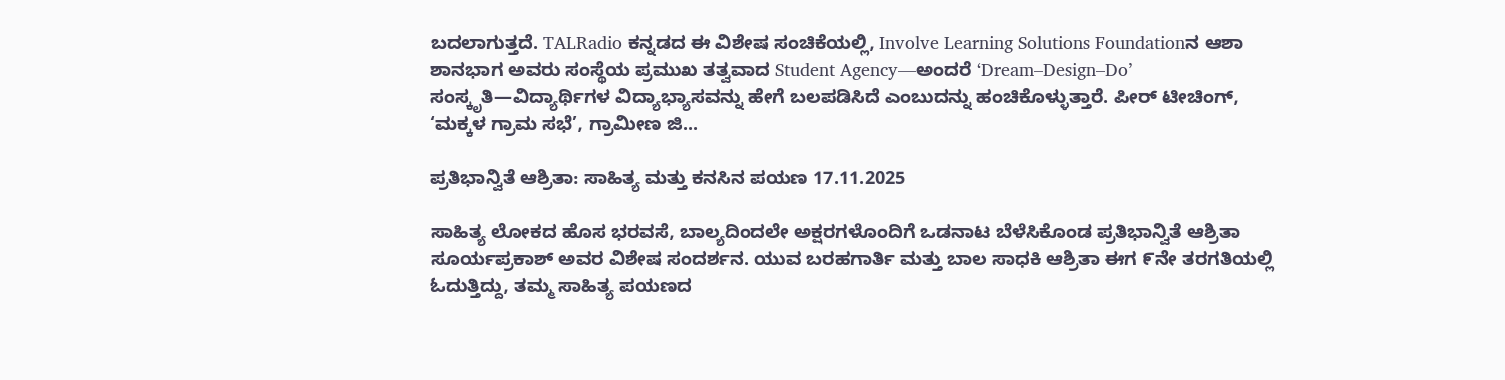ಬದಲಾಗುತ್ತದೆ. TALRadio ಕನ್ನಡದ ಈ ವಿಶೇಷ ಸಂಚಿಕೆಯಲ್ಲಿ, Involve Learning Solutions Foundationನ ಆಶಾ ಶಾನಭಾಗ ಅವರು ಸಂಸ್ಥೆಯ ಪ್ರಮುಖ ತತ್ವವಾದ Student Agency—ಅಂದರೆ ‘Dream–Design–Do’ ಸಂಸ್ಕೃತಿ—ವಿದ್ಯಾರ್ಥಿಗಳ ವಿದ್ಯಾಭ್ಯಾಸವನ್ನು ಹೇಗೆ ಬಲಪಡಿಸಿದೆ ಎಂಬುದನ್ನು ಹಂಚಿಕೊಳ್ಳುತ್ತಾರೆ. ಪೀರ್‌ ಟೀಚಿಂಗ್‌, ‘ಮಕ್ಕಳ ಗ್ರಾಮ ಸಭೆ’, ಗ್ರಾಮೀಣ ಜಿ...

ಪ್ರತಿಭಾನ್ವಿತೆ ಆಶ್ರಿತಾ: ಸಾಹಿತ್ಯ ಮತ್ತು ಕನಸಿನ ಪಯಣ 17.11.2025

ಸಾಹಿತ್ಯ ಲೋಕದ ಹೊಸ ಭರವಸೆ, ಬಾಲ್ಯದಿಂದಲೇ ಅಕ್ಷರಗಳೊಂದಿಗೆ ಒಡನಾಟ ಬೆಳೆಸಿಕೊಂಡ ಪ್ರತಿಭಾನ್ವಿತೆ ಆಶ್ರಿತಾ ಸೂರ್ಯಪ್ರಕಾಶ್ ಅವರ ವಿಶೇಷ ಸಂದರ್ಶನ. ಯುವ ಬರಹಗಾರ್ತಿ ಮತ್ತು ಬಾಲ ಸಾಧಕಿ ಆಶ್ರಿತಾ ಈಗ ೯ನೇ ತರಗತಿಯಲ್ಲಿ ಓದುತ್ತಿದ್ದು, ತಮ್ಮ ಸಾಹಿತ್ಯ ಪಯಣದ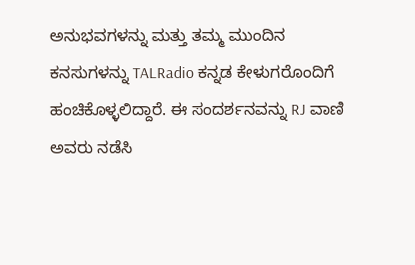ಅನುಭವಗಳನ್ನು ಮತ್ತು ತಮ್ಮ ಮುಂದಿನ ಕನಸುಗಳನ್ನು TALRadio ಕನ್ನಡ ಕೇಳುಗರೊಂದಿಗೆ ಹಂಚಿಕೊಳ್ಳಲಿದ್ದಾರೆ. ಈ ಸಂದರ್ಶನವನ್ನು RJ ವಾಣಿ ಅವರು ನಡೆಸಿ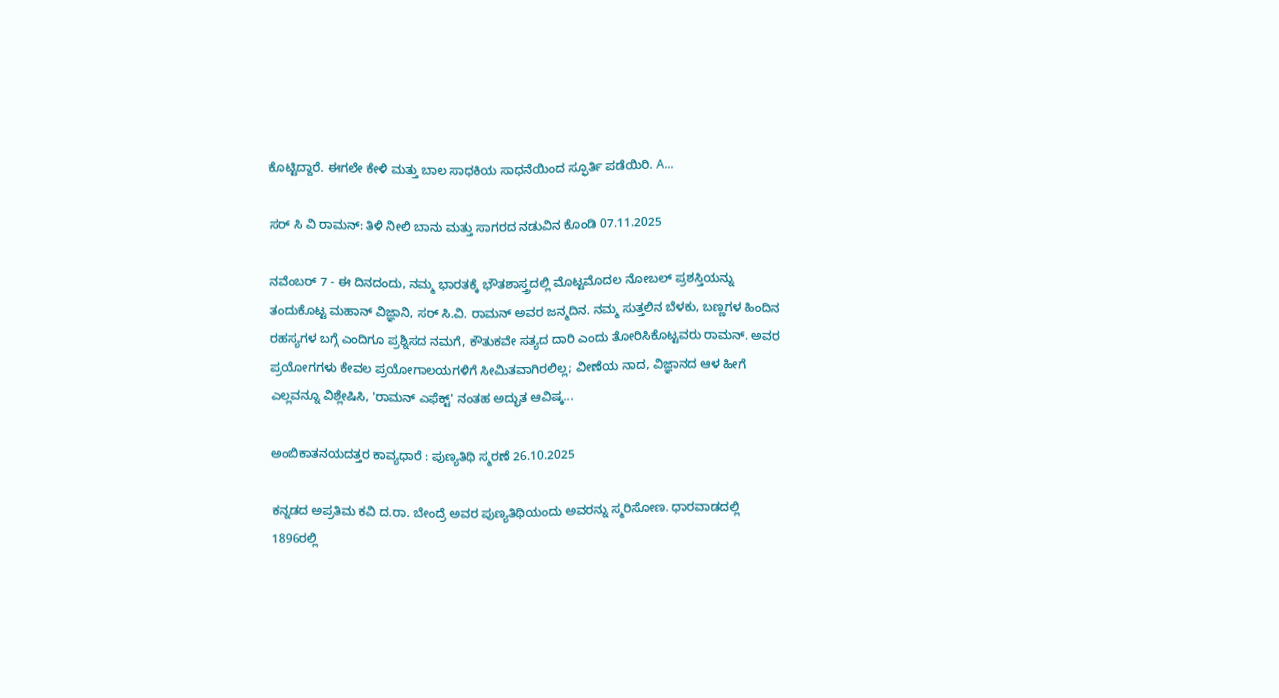ಕೊಟ್ಟಿದ್ದಾರೆ. ಈಗಲೇ ಕೇಳಿ ಮತ್ತು ಬಾಲ ಸಾಧಕಿಯ ಸಾಧನೆಯಿಂದ ಸ್ಫೂರ್ತಿ ಪಡೆಯಿರಿ. A...

ಸರ್ ಸಿ ವಿ ರಾಮನ್: ತಿಳಿ ನೀಲಿ ಬಾನು ಮತ್ತು ಸಾಗರದ ನಡುವಿನ ಕೊಂಡಿ 07.11.2025

ನವೆಂಬರ್ 7 - ಈ ದಿನದಂದು, ನಮ್ಮ ಭಾರತಕ್ಕೆ ಭೌತಶಾಸ್ತ್ರದಲ್ಲಿ ಮೊಟ್ಟಮೊದಲ ನೋಬಲ್ ಪ್ರಶಸ್ತಿಯನ್ನು ತಂದುಕೊಟ್ಟ ಮಹಾನ್ ವಿಜ್ಞಾನಿ, ಸರ್ ಸಿ.ವಿ. ರಾಮನ್ ಅವರ ಜನ್ಮದಿನ. ನಮ್ಮ ಸುತ್ತಲಿನ ಬೆಳಕು, ಬಣ್ಣಗಳ ಹಿಂದಿನ ರಹಸ್ಯಗಳ ಬಗ್ಗೆ ಎಂದಿಗೂ ಪ್ರಶ್ನಿಸದ ನಮಗೆ, ಕೌತುಕವೇ ಸತ್ಯದ ದಾರಿ ಎಂದು ತೋರಿಸಿಕೊಟ್ಟವರು ರಾಮನ್. ಅವರ ಪ್ರಯೋಗಗಳು ಕೇವಲ ಪ್ರಯೋಗಾಲಯಗಳಿಗೆ ಸೀಮಿತವಾಗಿರಲಿಲ್ಲ; ವೀಣೆಯ ನಾದ, ವಿಜ್ಞಾನದ ಆಳ ಹೀಗೆ ಎಲ್ಲವನ್ನೂ ವಿಶ್ಲೇಷಿಸಿ, 'ರಾಮನ್ ಎಫೆಕ್ಟ್' ನಂತಹ ಅದ್ಭುತ ಆವಿಷ್ಕ...

ಅಂಬಿಕಾತನಯದತ್ತರ ಕಾವ್ಯಧಾರೆ : ಪುಣ್ಯತಿಥಿ ಸ್ಮರಣೆ 26.10.2025

ಕನ್ನಡದ ಅಪ್ರತಿಮ ಕವಿ ದ.ರಾ. ಬೇಂದ್ರೆ ಅವರ ಪುಣ್ಯತಿಥಿಯಂದು ಅವರನ್ನು ಸ್ಮರಿಸೋಣ. ಧಾರವಾಡದಲ್ಲಿ 1896ರಲ್ಲಿ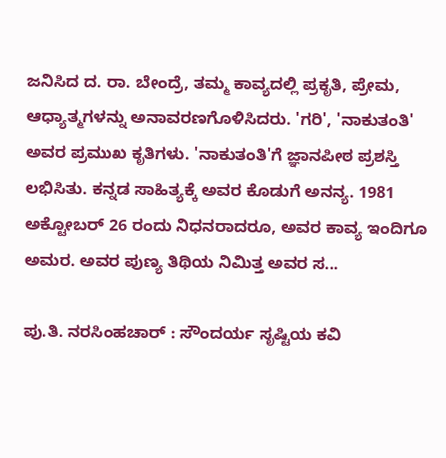ಜನಿಸಿದ ದ. ರಾ. ಬೇಂದ್ರೆ, ತಮ್ಮ ಕಾವ್ಯದಲ್ಲಿ ಪ್ರಕೃತಿ, ಪ್ರೇಮ, ಆಧ್ಯಾತ್ಮಗಳನ್ನು ಅನಾವರಣಗೊಳಿಸಿದರು. 'ಗರಿ', 'ನಾಕುತಂತಿ' ಅವರ ಪ್ರಮುಖ ಕೃತಿಗಳು. 'ನಾಕುತಂತಿ'ಗೆ ಜ್ಞಾನಪೀಠ ಪ್ರಶಸ್ತಿ ಲಭಿಸಿತು. ಕನ್ನಡ ಸಾಹಿತ್ಯಕ್ಕೆ ಅವರ ಕೊಡುಗೆ ಅನನ್ಯ. 1981 ಅಕ್ಟೋಬರ್ 26 ರಂದು ನಿಧನರಾದರೂ, ಅವರ ಕಾವ್ಯ ಇಂದಿಗೂ ಅಮರ. ಅವರ ಪುಣ್ಯ ತಿಥಿಯ ನಿಮಿತ್ತ ಅವರ ಸ...

ಪು.ತಿ. ನರಸಿಂಹಚಾರ್ : ಸೌಂದರ್ಯ ಸೃಷ್ಟಿಯ ಕವಿ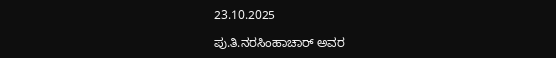23.10.2025

ಪು.ತಿ.ನರಸಿಂಹಾಚಾರ್ ಅವರ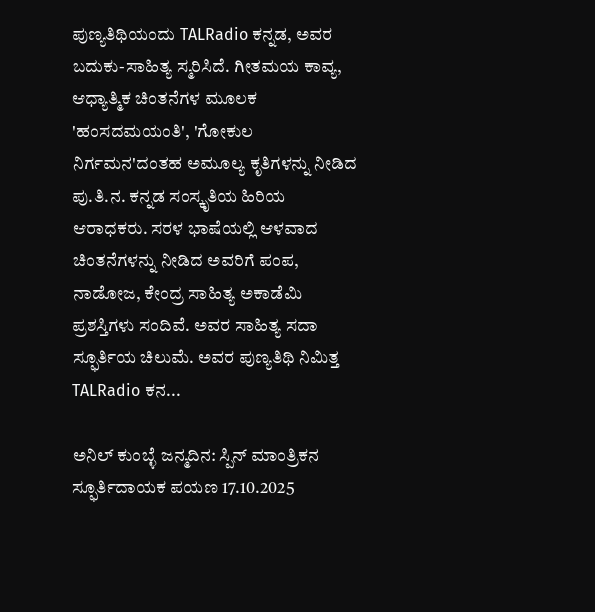ಪುಣ್ಯತಿಥಿಯಂದು TALRadio ಕನ್ನಡ, ಅವರ ಬದುಕು-ಸಾಹಿತ್ಯ ಸ್ಮರಿಸಿದೆ. ಗೀತಮಯ ಕಾವ್ಯ, ಆಧ್ಯಾತ್ಮಿಕ ಚಿಂತನೆಗಳ ಮೂಲಕ 'ಹಂಸದಮಯಂತಿ', 'ಗೋಕುಲ ನಿರ್ಗಮನ'ದಂತಹ ಅಮೂಲ್ಯ ಕೃತಿಗಳನ್ನು ನೀಡಿದ ಪು.ತಿ.ನ. ಕನ್ನಡ ಸಂಸ್ಕೃತಿಯ ಹಿರಿಯ ಆರಾಧಕರು. ಸರಳ ಭಾಷೆಯಲ್ಲಿ ಆಳವಾದ ಚಿಂತನೆಗಳನ್ನು ನೀಡಿದ ಅವರಿಗೆ ಪಂಪ, ನಾಡೋಜ, ಕೇಂದ್ರ ಸಾಹಿತ್ಯ ಅಕಾಡೆಮಿ ಪ್ರಶಸ್ತಿಗಳು ಸಂದಿವೆ. ಅವರ ಸಾಹಿತ್ಯ ಸದಾ ಸ್ಫೂರ್ತಿಯ ಚಿಲುಮೆ. ಅವರ ಪುಣ್ಯತಿಥಿ ನಿಮಿತ್ತ TALRadio ಕನ...

ಅನಿಲ್ ಕುಂಬ್ಳೆ ಜನ್ಮದಿನ: ಸ್ಪಿನ್ ಮಾಂತ್ರಿಕನ ಸ್ಫೂರ್ತಿದಾಯಕ ಪಯಣ 17.10.2025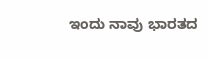ಇಂದು ನಾವು ಭಾರತದ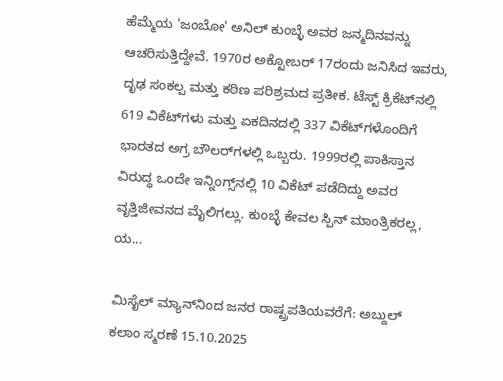ಹೆಮ್ಮೆಯ 'ಜಂಬೋ' ಅನಿಲ್ ಕುಂಬ್ಳೆ ಅವರ ಜನ್ಮದಿನವನ್ನು ಆಚರಿಸುತ್ತಿದ್ದೇವೆ. 1970ರ ಅಕ್ಟೋಬರ್ 17ರಂದು ಜನಿಸಿದ ಇವರು, ದೃಢ ಸಂಕಲ್ಪ ಮತ್ತು ಕಠಿಣ ಪರಿಶ್ರಮದ ಪ್ರತೀಕ. ಟೆಸ್ಟ್ ಕ್ರಿಕೆಟ್‌ನಲ್ಲಿ 619 ವಿಕೆಟ್‌ಗಳು ಮತ್ತು ಏಕದಿನದಲ್ಲಿ 337 ವಿಕೆಟ್‌ಗಳೊಂದಿಗೆ ಭಾರತದ ಅಗ್ರ ಬೌಲರ್‌ಗಳಲ್ಲಿ ಒಬ್ಬರು. 1999ರಲ್ಲಿ ಪಾಕಿಸ್ತಾನ ವಿರುದ್ಧ ಒಂದೇ ಇನ್ನಿಂಗ್ಸ್‌ನಲ್ಲಿ 10 ವಿಕೆಟ್ ಪಡೆದಿದ್ದು ಅವರ ವೃತ್ತಿಜೀವನದ ಮೈಲಿಗಲ್ಲು. ಕುಂಬ್ಳೆ ಕೇವಲ ಸ್ಪಿನ್ ಮಾಂತ್ರಿಕರಲ್ಲ, ಯ...

ಮಿಸೈಲ್ ಮ್ಯಾನ್‌ನಿಂದ ಜನರ ರಾಷ್ಟ್ರಪತಿಯವರೆಗೆ: ಅಬ್ದುಲ್ ಕಲಾಂ ಸ್ಮರಣೆ 15.10.2025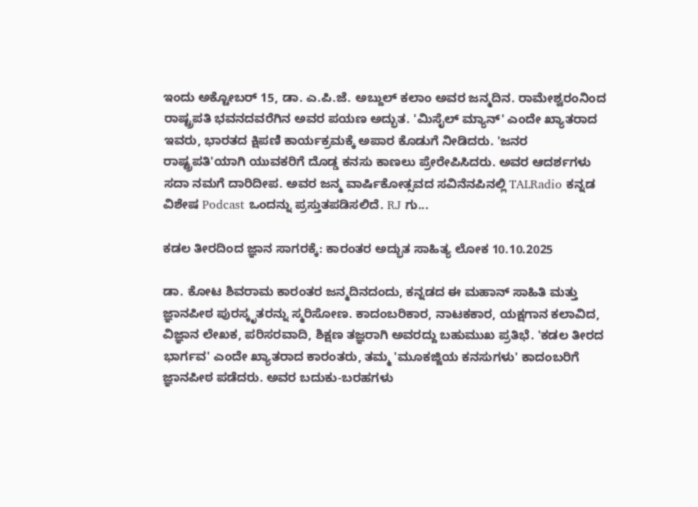ಇಂದು ಅಕ್ಟೋಬರ್ 15, ಡಾ. ಎ.ಪಿ.ಜೆ. ಅಬ್ದುಲ್ ಕಲಾಂ ಅವರ ಜನ್ಮದಿನ. ರಾಮೇಶ್ವರಂನಿಂದ ರಾಷ್ಟ್ರಪತಿ ಭವನದವರೆಗಿನ ಅವರ ಪಯಣ ಅದ್ಭುತ. 'ಮಿಸೈಲ್ ಮ್ಯಾನ್' ಎಂದೇ ಖ್ಯಾತರಾದ ಇವರು, ಭಾರತದ ಕ್ಷಿಪಣಿ ಕಾರ್ಯಕ್ರಮಕ್ಕೆ ಅಪಾರ ಕೊಡುಗೆ ನೀಡಿದರು. 'ಜನರ ರಾಷ್ಟ್ರಪತಿ'ಯಾಗಿ ಯುವಕರಿಗೆ ದೊಡ್ಡ ಕನಸು ಕಾಣಲು ಪ್ರೇರೇಪಿಸಿದರು. ಅವರ ಆದರ್ಶಗಳು ಸದಾ ನಮಗೆ ದಾರಿದೀಪ. ಅವರ ಜನ್ಮ ವಾರ್ಷಿಕೋತ್ಸವದ ಸವಿನೆನಪಿನಲ್ಲಿ TALRadio ಕನ್ನಡ ವಿಶೇಷ Podcast ಒಂದನ್ನು ಪ್ರಸ್ತುತಪಡಿಸಲಿದೆ. RJ ಗು...

ಕಡಲ ತೀರದಿಂದ ಜ್ಞಾನ ಸಾಗರಕ್ಕೆ: ಕಾರಂತರ ಅದ್ಭುತ ಸಾಹಿತ್ಯ ಲೋಕ 10.10.2025

ಡಾ. ಕೋಟ ಶಿವರಾಮ ಕಾರಂತರ ಜನ್ಮದಿನದಂದು, ಕನ್ನಡದ ಈ ಮಹಾನ್ ಸಾಹಿತಿ ಮತ್ತು ಜ್ಞಾನಪೀಠ ಪುರಸ್ಕೃತರನ್ನು ಸ್ಮರಿಸೋಣ. ಕಾದಂಬರಿಕಾರ, ನಾಟಕಕಾರ, ಯಕ್ಷಗಾನ ಕಲಾವಿದ, ವಿಜ್ಞಾನ ಲೇಖಕ, ಪರಿಸರವಾದಿ, ಶಿಕ್ಷಣ ತಜ್ಞರಾಗಿ ಅವರದ್ದು ಬಹುಮುಖ ಪ್ರತಿಭೆ. 'ಕಡಲ ತೀರದ ಭಾರ್ಗವ' ಎಂದೇ ಖ್ಯಾತರಾದ ಕಾರಂತರು, ತಮ್ಮ 'ಮೂಕಜ್ಜಿಯ ಕನಸುಗಳು' ಕಾದಂಬರಿಗೆ ಜ್ಞಾನಪೀಠ ಪಡೆದರು. ಅವರ ಬದುಕು-ಬರಹಗಳು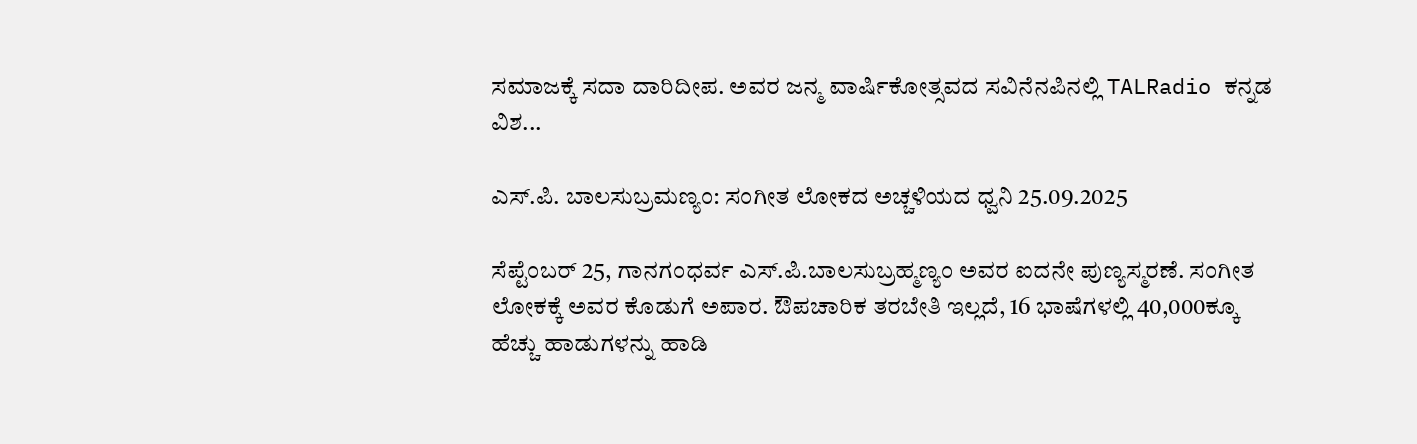ಸಮಾಜಕ್ಕೆ ಸದಾ ದಾರಿದೀಪ. ಅವರ ಜನ್ಮ ವಾರ್ಷಿಕೋತ್ಸವದ ಸವಿನೆನಪಿನಲ್ಲಿ TALRadio ಕನ್ನಡ ವಿಶ...

ಎಸ್.ಪಿ. ಬಾಲಸುಬ್ರಮಣ್ಯಂ: ಸಂಗೀತ ಲೋಕದ ಅಚ್ಚಳಿಯದ ಧ್ವನಿ 25.09.2025

ಸೆಪ್ಟೆಂಬರ್ 25, ಗಾನಗಂಧರ್ವ ಎಸ್.ಪಿ.ಬಾಲಸುಬ್ರಹ್ಮಣ್ಯಂ ಅವರ ಐದನೇ ಪುಣ್ಯಸ್ಮರಣೆ. ಸಂಗೀತ ಲೋಕಕ್ಕೆ ಅವರ ಕೊಡುಗೆ ಅಪಾರ. ಔಪಚಾರಿಕ ತರಬೇತಿ ಇಲ್ಲದೆ, 16 ಭಾಷೆಗಳಲ್ಲಿ 40,000ಕ್ಕೂ ಹೆಚ್ಚು ಹಾಡುಗಳನ್ನು ಹಾಡಿ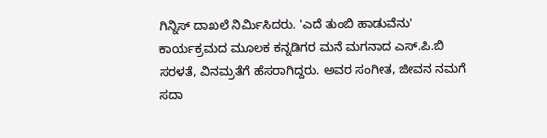ಗಿನ್ನಿಸ್ ದಾಖಲೆ ನಿರ್ಮಿಸಿದರು. 'ಎದೆ ತುಂಬಿ ಹಾಡುವೆನು' ಕಾರ್ಯಕ್ರಮದ ಮೂಲಕ ಕನ್ನಡಿಗರ ಮನೆ ಮಗನಾದ ಎಸ್.ಪಿ.ಬಿ ಸರಳತೆ, ವಿನಮ್ರತೆಗೆ ಹೆಸರಾಗಿದ್ದರು. ಅವರ ಸಂಗೀತ, ಜೀವನ ನಮಗೆ ಸದಾ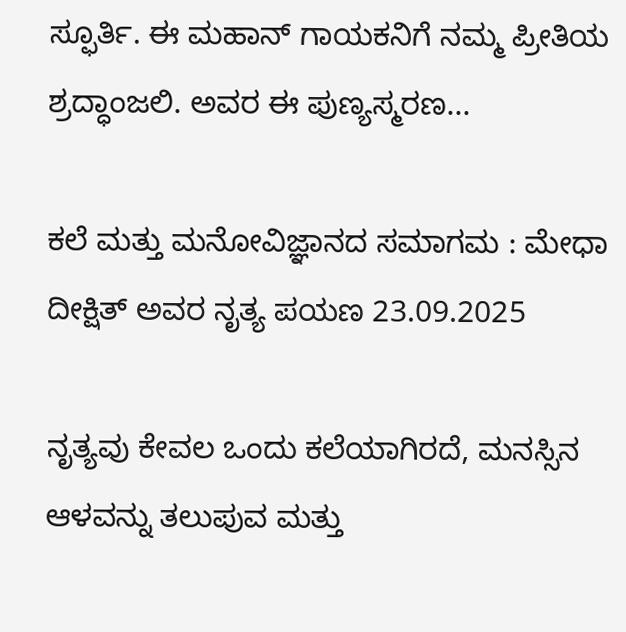ಸ್ಫೂರ್ತಿ. ಈ ಮಹಾನ್ ಗಾಯಕನಿಗೆ ನಮ್ಮ ಪ್ರೀತಿಯ ಶ್ರದ್ಧಾಂಜಲಿ. ಅವರ ಈ ಪುಣ್ಯಸ್ಮರಣ...

ಕಲೆ ಮತ್ತು ಮನೋವಿಜ್ಞಾನದ ಸಮಾಗಮ : ಮೇಧಾ ದೀಕ್ಷಿತ್ ಅವರ ನೃತ್ಯ ಪಯಣ 23.09.2025

ನೃತ್ಯವು ಕೇವಲ ಒಂದು ಕಲೆಯಾಗಿರದೆ, ಮನಸ್ಸಿನ ಆಳವನ್ನು ತಲುಪುವ ಮತ್ತು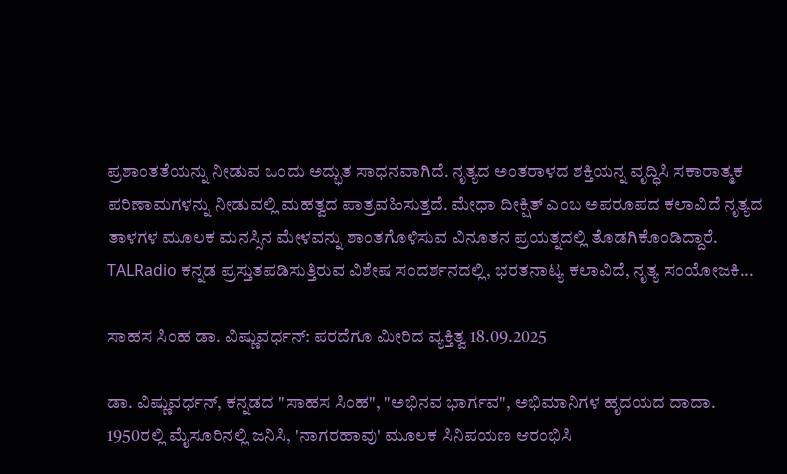ಪ್ರಶಾಂತತೆಯನ್ನು ನೀಡುವ ಒಂದು ಅದ್ಭುತ ಸಾಧನವಾಗಿದೆ. ನೃತ್ಯದ ಅಂತರಾಳದ ಶಕ್ತಿಯನ್ನ ವೃದ್ಧಿಸಿ ಸಕಾರಾತ್ಮಕ ಪರಿಣಾಮಗಳನ್ನು ನೀಡುವಲ್ಲಿ ಮಹತ್ವದ ಪಾತ್ರವಹಿಸುತ್ತದೆ. ಮೇಧಾ ದೀಕ್ಷಿತ್ ಎಂಬ ಅಪರೂಪದ ಕಲಾವಿದೆ ನೃತ್ಯದ ತಾಳಗಳ ಮೂಲಕ ಮನಸ್ಸಿನ ಮೇಳವನ್ನು ಶಾಂತಗೊಳಿಸುವ ವಿನೂತನ ಪ್ರಯತ್ನದಲ್ಲಿ ತೊಡಗಿಕೊಂಡಿದ್ದಾರೆ. TALRadio ಕನ್ನಡ ಪ್ರಸ್ತುತಪಡಿಸುತ್ತಿರುವ ವಿಶೇಷ ಸಂದರ್ಶನದಲ್ಲಿ, ಭರತನಾಟ್ಯ ಕಲಾವಿದೆ, ನೃತ್ಯ ಸಂಯೋಜಕಿ...

ಸಾಹಸ ಸಿಂಹ ಡಾ. ವಿಷ್ಣುವರ್ಧನ್: ಪರದೆಗೂ ಮೀರಿದ ವ್ಯಕ್ತಿತ್ವ 18.09.2025

ಡಾ. ವಿಷ್ಣುವರ್ಧನ್, ಕನ್ನಡದ "ಸಾಹಸ ಸಿಂಹ", "ಅಭಿನವ ಭಾರ್ಗವ", ಅಭಿಮಾನಿಗಳ ಹೃದಯದ ದಾದಾ. 1950ರಲ್ಲಿ ಮೈಸೂರಿನಲ್ಲಿ ಜನಿಸಿ, 'ನಾಗರಹಾವು' ಮೂಲಕ ಸಿನಿಪಯಣ ಆರಂಭಿಸಿ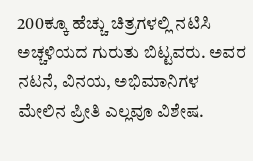200ಕ್ಕೂ ಹೆಚ್ಚು ಚಿತ್ರಗಳಲ್ಲಿ ನಟಿಸಿ ಅಚ್ಚಳಿಯದ ಗುರುತು ಬಿಟ್ಟವರು. ಅವರ ನಟನೆ, ವಿನಯ, ಅಭಿಮಾನಿಗಳ ಮೇಲಿನ ಪ್ರೀತಿ ಎಲ್ಲವೂ ವಿಶೇಷ.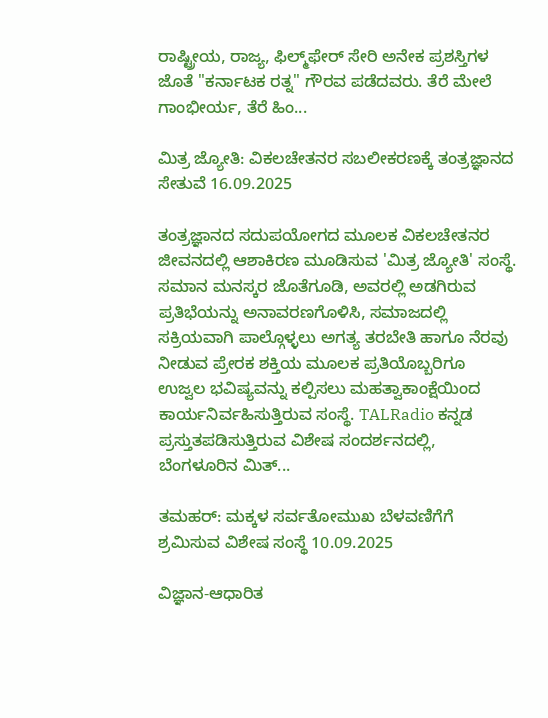ರಾಷ್ಟ್ರೀಯ, ರಾಜ್ಯ, ಫಿಲ್ಮ್‌ಫೇರ್ ಸೇರಿ ಅನೇಕ ಪ್ರಶಸ್ತಿಗಳ ಜೊತೆ "ಕರ್ನಾಟಕ ರತ್ನ" ಗೌರವ ಪಡೆದವರು. ತೆರೆ ಮೇಲೆ ಗಾಂಭೀರ್ಯ, ತೆರೆ ಹಿಂ...

ಮಿತ್ರ ಜ್ಯೋತಿ: ವಿಕಲಚೇತನರ ಸಬಲೀಕರಣಕ್ಕೆ ತಂತ್ರಜ್ಞಾನದ ಸೇತುವೆ 16.09.2025

ತಂತ್ರಜ್ಞಾನದ ಸದುಪಯೋಗದ ಮೂಲಕ ವಿಕಲಚೇತನರ ಜೀವನದಲ್ಲಿ ಆಶಾಕಿರಣ ಮೂಡಿಸುವ 'ಮಿತ್ರ ಜ್ಯೋತಿ' ಸಂಸ್ಥೆ. ಸಮಾನ ಮನಸ್ಕರ ಜೊತೆಗೂಡಿ, ಅವರಲ್ಲಿ ಅಡಗಿರುವ ಪ್ರತಿಭೆಯನ್ನು ಅನಾವರಣಗೊಳಿಸಿ, ಸಮಾಜದಲ್ಲಿ ಸಕ್ರಿಯವಾಗಿ ಪಾಲ್ಗೊಳ್ಳಲು ಅಗತ್ಯ ತರಬೇತಿ ಹಾಗೂ ನೆರವು ನೀಡುವ ಪ್ರೇರಕ ಶಕ್ತಿಯ ಮೂಲಕ ಪ್ರತಿಯೊಬ್ಬರಿಗೂ ಉಜ್ವಲ ಭವಿಷ್ಯವನ್ನು ಕಲ್ಪಿಸಲು ಮಹತ್ವಾಕಾಂಕ್ಷೆಯಿಂದ ಕಾರ್ಯನಿರ್ವಹಿಸುತ್ತಿರುವ ಸಂಸ್ಥೆ. TALRadio ಕನ್ನಡ ಪ್ರಸ್ತುತಪಡಿಸುತ್ತಿರುವ ವಿಶೇಷ ಸಂದರ್ಶನದಲ್ಲಿ, ಬೆಂಗಳೂರಿನ ಮಿತ್...

ತಮಹರ್: ಮಕ್ಕಳ ಸರ್ವತೋಮುಖ ಬೆಳವಣಿಗೆಗೆ ಶ್ರಮಿಸುವ ವಿಶೇಷ ಸಂಸ್ಥೆ 10.09.2025

ವಿಜ್ಞಾನ-ಆಧಾರಿತ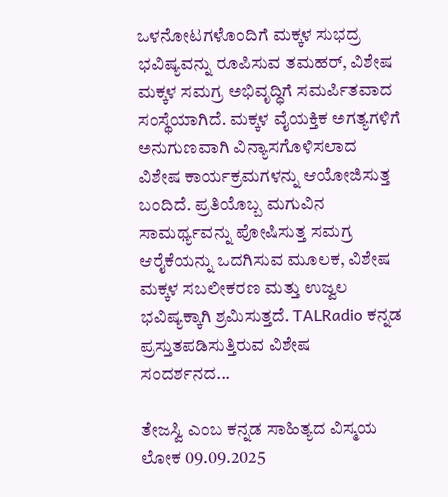ಒಳನೋಟಗಳೊಂದಿಗೆ ಮಕ್ಕಳ ಸುಭದ್ರ ಭವಿಷ್ಯವನ್ನು ರೂಪಿಸುವ ತಮಹರ್, ವಿಶೇಷ ಮಕ್ಕಳ ಸಮಗ್ರ ಅಭಿವೃದ್ಧಿಗೆ ಸಮರ್ಪಿತವಾದ ಸಂಸ್ಥೆಯಾಗಿದೆ. ಮಕ್ಕಳ ವೈಯಕ್ತಿಕ ಅಗತ್ಯಗಳಿಗೆ ಅನುಗುಣವಾಗಿ ವಿನ್ಯಾಸಗೊಳಿಸಲಾದ ವಿಶೇಷ ಕಾರ್ಯಕ್ರಮಗಳನ್ನು ಆಯೋಜಿಸುತ್ತ ಬಂದಿದೆ. ಪ್ರತಿಯೊಬ್ಬ ಮಗುವಿನ ಸಾಮರ್ಥ್ಯವನ್ನು ಪೋಷಿಸುತ್ತ ಸಮಗ್ರ ಆರೈಕೆಯನ್ನು ಒದಗಿಸುವ ಮೂಲಕ, ವಿಶೇಷ ಮಕ್ಕಳ ಸಬಲೀಕರಣ ಮತ್ತು ಉಜ್ವಲ ಭವಿಷ್ಯಕ್ಕಾಗಿ ಶ್ರಮಿಸುತ್ತದೆ. TALRadio ಕನ್ನಡ ಪ್ರಸ್ತುತಪಡಿಸುತ್ತಿರುವ ವಿಶೇಷ ಸಂದರ್ಶನದ...

ತೇಜಸ್ವಿ ಎಂಬ ಕನ್ನಡ ಸಾಹಿತ್ಯದ ವಿಸ್ಮಯ ಲೋಕ 09.09.2025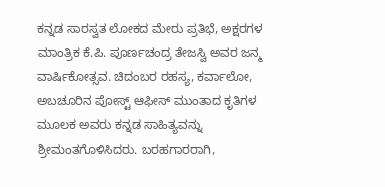ಕನ್ನಡ ಸಾರಸ್ವತ ಲೋಕದ ಮೇರು ಪ್ರತಿಭೆ, ಅಕ್ಷರಗಳ ಮಾಂತ್ರಿಕ ಕೆ.ಪಿ. ಪೂರ್ಣಚಂದ್ರ ತೇಜಸ್ವಿ ಅವರ ಜನ್ಮ ವಾರ್ಷಿಕೋತ್ಸವ. ಚಿದಂಬರ ರಹಸ್ಯ, ಕರ್ವಾಲೋ, ಅಬಚೂರಿನ ಪೋಸ್ಟ್ ಆಫೀಸ್ ಮುಂತಾದ ಕೃತಿಗಳ ಮೂಲಕ ಅವರು ಕನ್ನಡ ಸಾಹಿತ್ಯವನ್ನು ಶ್ರೀಮಂತಗೊಳಿಸಿದರು. ಬರಹಗಾರರಾಗಿ,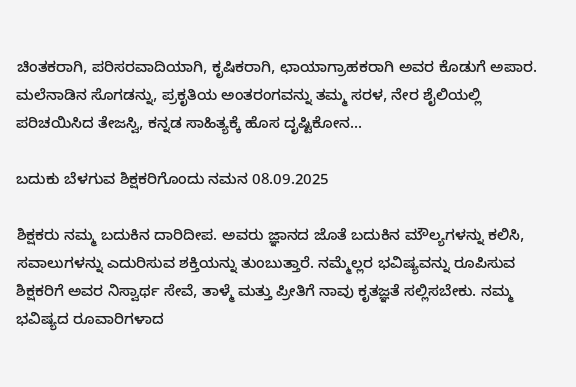ಚಿಂತಕರಾಗಿ, ಪರಿಸರವಾದಿಯಾಗಿ, ಕೃಷಿಕರಾಗಿ, ಛಾಯಾಗ್ರಾಹಕರಾಗಿ ಅವರ ಕೊಡುಗೆ ಅಪಾರ. ಮಲೆನಾಡಿನ ಸೊಗಡನ್ನು, ಪ್ರಕೃತಿಯ ಅಂತರಂಗವನ್ನು ತಮ್ಮ ಸರಳ, ನೇರ ಶೈಲಿಯಲ್ಲಿ ಪರಿಚಯಿಸಿದ ತೇಜಸ್ವಿ, ಕನ್ನಡ ಸಾಹಿತ್ಯಕ್ಕೆ ಹೊಸ ದೃಷ್ಟಿಕೋನ...

ಬದುಕು ಬೆಳಗುವ ಶಿಕ್ಷಕರಿಗೊಂದು ನಮನ 08.09.2025

ಶಿಕ್ಷಕರು ನಮ್ಮ ಬದುಕಿನ ದಾರಿದೀಪ. ಅವರು ಜ್ಞಾನದ ಜೊತೆ ಬದುಕಿನ ಮೌಲ್ಯಗಳನ್ನು ಕಲಿಸಿ, ಸವಾಲುಗಳನ್ನು ಎದುರಿಸುವ ಶಕ್ತಿಯನ್ನು ತುಂಬುತ್ತಾರೆ. ನಮ್ಮೆಲ್ಲರ ಭವಿಷ್ಯವನ್ನು ರೂಪಿಸುವ ಶಿಕ್ಷಕರಿಗೆ ಅವರ ನಿಸ್ವಾರ್ಥ ಸೇವೆ, ತಾಳ್ಮೆ ಮತ್ತು ಪ್ರೀತಿಗೆ ನಾವು ಕೃತಜ್ಞತೆ ಸಲ್ಲಿಸಬೇಕು. ನಮ್ಮ ಭವಿಷ್ಯದ ರೂವಾರಿಗಳಾದ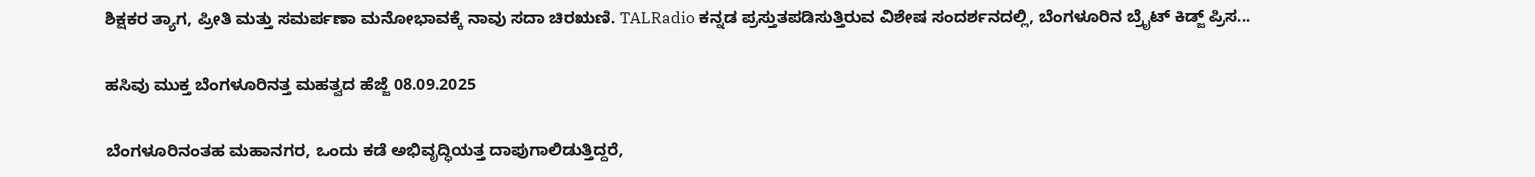ಶಿಕ್ಷಕರ ತ್ಯಾಗ, ಪ್ರೀತಿ ಮತ್ತು ಸಮರ್ಪಣಾ ಮನೋಭಾವಕ್ಕೆ ನಾವು ಸದಾ ಚಿರಋಣಿ. TALRadio ಕನ್ನಡ ಪ್ರಸ್ತುತಪಡಿಸುತ್ತಿರುವ ವಿಶೇಷ ಸಂದರ್ಶನದಲ್ಲಿ, ಬೆಂಗಳೂರಿನ ಬ್ರೈಟ್ ಕಿಡ್ಜ್ ಪ್ರಿಸ...

ಹಸಿವು ಮುಕ್ತ ಬೆಂಗಳೂರಿನತ್ತ ಮಹತ್ವದ ಹೆಜ್ಜೆ 08.09.2025

ಬೆಂಗಳೂರಿನಂತಹ ಮಹಾನಗರ, ಒಂದು ಕಡೆ ಅಭಿವೃದ್ಧಿಯತ್ತ ದಾಪುಗಾಲಿಡುತ್ತಿದ್ದರೆ,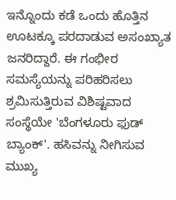ಇನ್ನೊಂದು ಕಡೆ ಒಂದು ಹೊತ್ತಿನ ಊಟಕ್ಕೂ ಪರದಾಡುವ ಅಸಂಖ್ಯಾತ ಜನರಿದ್ದಾರೆ. ಈ ಗಂಭೀರ ಸಮಸ್ಯೆಯನ್ನು ಪರಿಹರಿಸಲು ಶ್ರಮಿಸುತ್ತಿರುವ ವಿಶಿಷ್ಟವಾದ ಸಂಸ್ಥೆಯೇ 'ಬೆಂಗಳೂರು ಫುಡ್ ಬ್ಯಾಂಕ್'. ಹಸಿವನ್ನು ನೀಗಿಸುವ ಮುಖ್ಯ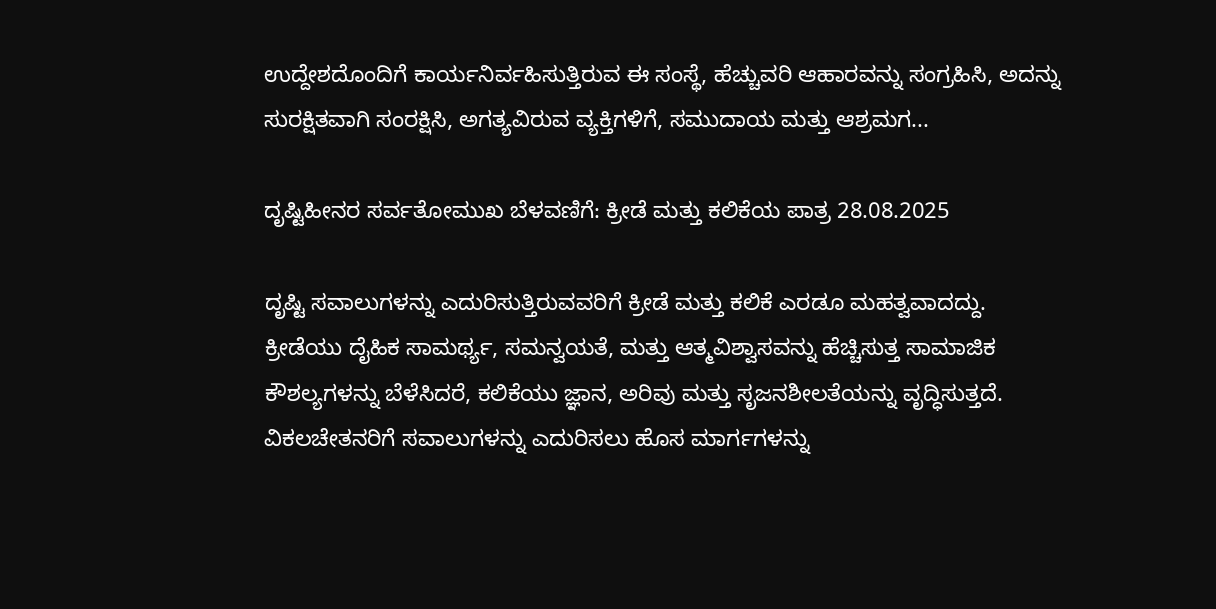ಉದ್ದೇಶದೊಂದಿಗೆ ಕಾರ್ಯನಿರ್ವಹಿಸುತ್ತಿರುವ ಈ ಸಂಸ್ಥೆ, ಹೆಚ್ಚುವರಿ ಆಹಾರವನ್ನು ಸಂಗ್ರಹಿಸಿ, ಅದನ್ನು ಸುರಕ್ಷಿತವಾಗಿ ಸಂರಕ್ಷಿಸಿ, ಅಗತ್ಯವಿರುವ ವ್ಯಕ್ತಿಗಳಿಗೆ, ಸಮುದಾಯ ಮತ್ತು ಆಶ್ರಮಗ...

ದೃಷ್ಟಿಹೀನರ ಸರ್ವತೋಮುಖ ಬೆಳವಣಿಗೆ: ಕ್ರೀಡೆ ಮತ್ತು ಕಲಿಕೆಯ ಪಾತ್ರ 28.08.2025

ದೃಷ್ಟಿ ಸವಾಲುಗಳನ್ನು ಎದುರಿಸುತ್ತಿರುವವರಿಗೆ ಕ್ರೀಡೆ ಮತ್ತು ಕಲಿಕೆ ಎರಡೂ ಮಹತ್ವವಾದದ್ದು. ಕ್ರೀಡೆಯು ದೈಹಿಕ ಸಾಮರ್ಥ್ಯ, ಸಮನ್ವಯತೆ, ಮತ್ತು ಆತ್ಮವಿಶ್ವಾಸವನ್ನು ಹೆಚ್ಚಿಸುತ್ತ ಸಾಮಾಜಿಕ ಕೌಶಲ್ಯಗಳನ್ನು ಬೆಳೆಸಿದರೆ, ಕಲಿಕೆಯು ಜ್ಞಾನ, ಅರಿವು ಮತ್ತು ಸೃಜನಶೀಲತೆಯನ್ನು ವೃದ್ಧಿಸುತ್ತದೆ. ವಿಕಲಚೇತನರಿಗೆ ಸವಾಲುಗಳನ್ನು ಎದುರಿಸಲು ಹೊಸ ಮಾರ್ಗಗಳನ್ನು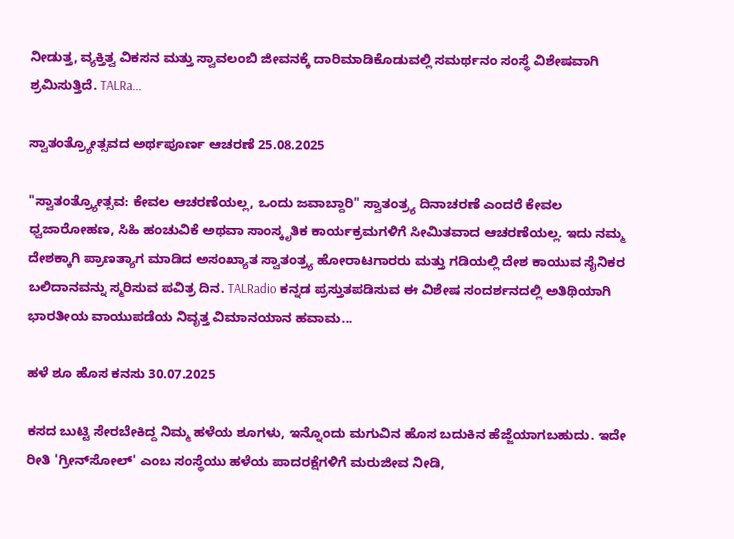ನೀಡುತ್ತ, ವ್ಯಕ್ತಿತ್ವ ವಿಕಸನ ಮತ್ತು ಸ್ವಾವಲಂಬಿ ಜೀವನಕ್ಕೆ ದಾರಿಮಾಡಿಕೊಡುವಲ್ಲಿ ಸಮರ್ಥನಂ ಸಂಸ್ಥೆ ವಿಶೇಷವಾಗಿ ಶ್ರಮಿಸುತ್ತಿದೆ. TALRa...

ಸ್ವಾತಂತ್ರ್ಯೋತ್ಸವದ ಅರ್ಥಪೂರ್ಣ ಆಚರಣೆ 25.08.2025

"ಸ್ವಾತಂತ್ರ್ಯೋತ್ಸವ: ಕೇವಲ ಆಚರಣೆಯಲ್ಲ, ಒಂದು ಜವಾಬ್ದಾರಿ" ಸ್ವಾತಂತ್ರ್ಯ ದಿನಾಚರಣೆ ಎಂದರೆ ಕೇವಲ ಧ್ವಜಾರೋಹಣ, ಸಿಹಿ ಹಂಚುವಿಕೆ ಅಥವಾ ಸಾಂಸ್ಕೃತಿಕ ಕಾರ್ಯಕ್ರಮಗಳಿಗೆ ಸೀಮಿತವಾದ ಆಚರಣೆಯಲ್ಲ. ಇದು ನಮ್ಮ ದೇಶಕ್ಕಾಗಿ ಪ್ರಾಣತ್ಯಾಗ ಮಾಡಿದ ಅಸಂಖ್ಯಾತ ಸ್ವಾತಂತ್ರ್ಯ ಹೋರಾಟಗಾರರು ಮತ್ತು ಗಡಿಯಲ್ಲಿ ದೇಶ ಕಾಯುವ ಸೈನಿಕರ ಬಲಿದಾನವನ್ನು ಸ್ಮರಿಸುವ ಪವಿತ್ರ ದಿನ. TALRadio ಕನ್ನಡ ಪ್ರಸ್ತುತಪಡಿಸುವ ಈ ವಿಶೇಷ ಸಂದರ್ಶನದಲ್ಲಿ ಅತಿಥಿಯಾಗಿ ಭಾರತೀಯ ವಾಯುಪಡೆಯ ನಿವೃತ್ತ ವಿಮಾನಯಾನ ಹವಾಮ...

ಹಳೆ ಶೂ ಹೊಸ ಕನಸು 30.07.2025

ಕಸದ ಬುಟ್ಟಿ ಸೇರಬೇಕಿದ್ದ ನಿಮ್ಮ ಹಳೆಯ ಶೂಗಳು, ಇನ್ನೊಂದು ಮಗುವಿನ ಹೊಸ ಬದುಕಿನ ಹೆಜ್ಜೆಯಾಗಬಹುದು. ಇದೇ ರೀತಿ 'ಗ್ರೀನ್‌ಸೋಲ್' ಎಂಬ ಸಂಸ್ಥೆಯು ಹಳೆಯ ಪಾದರಕ್ಷೆಗಳಿಗೆ ಮರುಜೀವ ನೀಡಿ,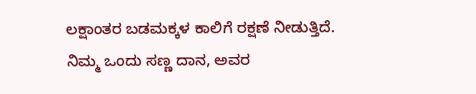ಲಕ್ಷಾಂತರ ಬಡಮಕ್ಕಳ ಕಾಲಿಗೆ ರಕ್ಷಣೆ ನೀಡುತ್ತಿದೆ. ನಿಮ್ಮ ಒಂದು ಸಣ್ಣ ದಾನ, ಅವರ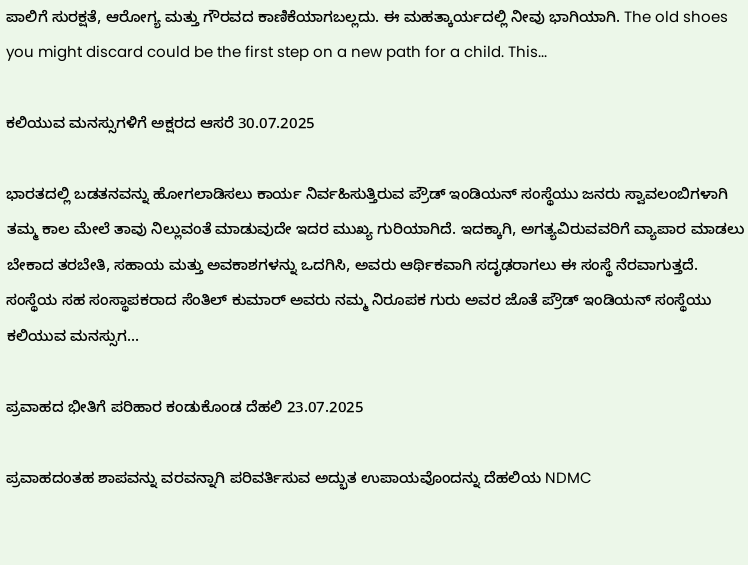ಪಾಲಿಗೆ ಸುರಕ್ಷತೆ, ಆರೋಗ್ಯ ಮತ್ತು ಗೌರವದ ಕಾಣಿಕೆಯಾಗಬಲ್ಲದು. ಈ ಮಹತ್ಕಾರ್ಯದಲ್ಲಿ ನೀವು ಭಾಗಿಯಾಗಿ. The old shoes you might discard could be the first step on a new path for a child. This...

ಕಲಿಯುವ ಮನಸ್ಸುಗಳಿಗೆ ಅಕ್ಷರದ ಆಸರೆ 30.07.2025

ಭಾರತದಲ್ಲಿ ಬಡತನವನ್ನು ಹೋಗಲಾಡಿಸಲು ಕಾರ್ಯ ನಿರ್ವಹಿಸುತ್ತಿರುವ ಪ್ರೌಡ್ ಇಂಡಿಯನ್ ಸಂಸ್ಥೆಯು ಜನರು ಸ್ವಾವಲಂಬಿಗಳಾಗಿ ತಮ್ಮ ಕಾಲ ಮೇಲೆ ತಾವು ನಿಲ್ಲುವಂತೆ ಮಾಡುವುದೇ ಇದರ ಮುಖ್ಯ ಗುರಿಯಾಗಿದೆ. ಇದಕ್ಕಾಗಿ, ಅಗತ್ಯವಿರುವವರಿಗೆ ವ್ಯಾಪಾರ ಮಾಡಲು ಬೇಕಾದ ತರಬೇತಿ, ಸಹಾಯ ಮತ್ತು ಅವಕಾಶಗಳನ್ನು ಒದಗಿಸಿ, ಅವರು ಆರ್ಥಿಕವಾಗಿ ಸದೃಢರಾಗಲು ಈ ಸಂಸ್ಥೆ ನೆರವಾಗುತ್ತದೆ. ಸಂಸ್ಥೆಯ ಸಹ ಸಂಸ್ಥಾಪಕರಾದ ಸೆಂತಿಲ್ ಕುಮಾರ್ ಅವರು ನಮ್ಮ ನಿರೂಪಕ ಗುರು ಅವರ ಜೊತೆ ಪ್ರೌಡ್ ಇಂಡಿಯನ್ ಸಂಸ್ಥೆಯು ಕಲಿಯುವ ಮನಸ್ಸುಗ...

ಪ್ರವಾಹದ ಭೀತಿಗೆ ಪರಿಹಾರ ಕಂಡುಕೊಂಡ ದೆಹಲಿ 23.07.2025

ಪ್ರವಾಹದಂತಹ ಶಾಪವನ್ನು ವರವನ್ನಾಗಿ ಪರಿವರ್ತಿಸುವ ಅದ್ಭುತ ಉಪಾಯವೊಂದನ್ನು ದೆಹಲಿಯ NDMC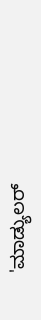'ಮಾಡ್ಯುಲರ್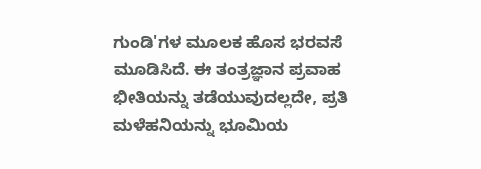ಗುಂಡಿ'ಗಳ ಮೂಲಕ ಹೊಸ ಭರವಸೆ ಮೂಡಿಸಿದೆ. ಈ ತಂತ್ರಜ್ಞಾನ ಪ್ರವಾಹ ಭೀತಿಯನ್ನು ತಡೆಯುವುದಲ್ಲದೇ, ಪ್ರತಿ ಮಳೆಹನಿಯನ್ನು ಭೂಮಿಯ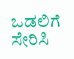ಒಡಲಿಗೆ ಸೇರಿಸಿ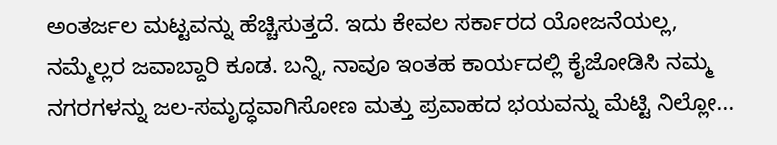ಅಂತರ್ಜಲ ಮಟ್ಟವನ್ನು ಹೆಚ್ಚಿಸುತ್ತದೆ. ಇದು ಕೇವಲ ಸರ್ಕಾರದ ಯೋಜನೆಯಲ್ಲ, ನಮ್ಮೆಲ್ಲರ ಜವಾಬ್ದಾರಿ ಕೂಡ. ಬನ್ನಿ, ನಾವೂ ಇಂತಹ ಕಾರ್ಯದಲ್ಲಿ ಕೈಜೋಡಿಸಿ ನಮ್ಮ ನಗರಗಳನ್ನು ಜಲ-ಸಮೃದ್ಧವಾಗಿಸೋಣ ಮತ್ತು ಪ್ರವಾಹದ ಭಯವನ್ನು ಮೆಟ್ಟಿ ನಿಲ್ಲೋ...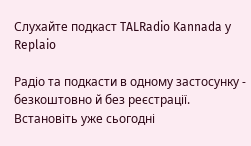Слухайте подкаст TALRadio Kannada у Replaio

Радіо та подкасти в одному застосунку - безкоштовно й без реєстрації. Встановіть уже сьогодні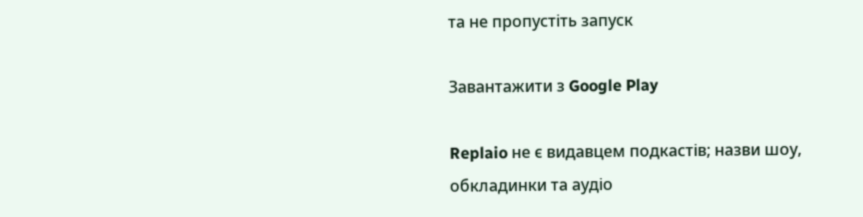та не пропустіть запуск

Завантажити з Google Play

Replaio не є видавцем подкастів; назви шоу, обкладинки та аудіо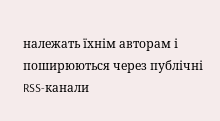належать їхнім авторам і поширюються через публічні RSS-канали